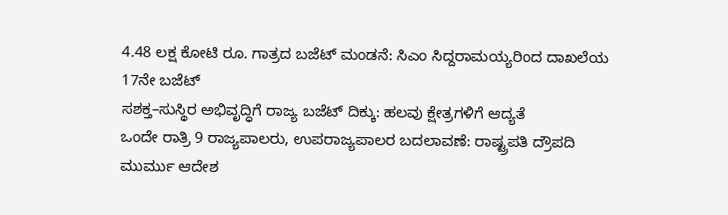4.48 ಲಕ್ಷ ಕೋಟಿ ರೂ. ಗಾತ್ರದ ಬಜೆಟ್ ಮಂಡನೆ: ಸಿಎಂ ಸಿದ್ದರಾಮಯ್ಯರಿಂದ ದಾಖಲೆಯ 17ನೇ ಬಜೆಟ್
ಸಶಕ್ತ–ಸುಸ್ಥಿರ ಅಭಿವೃದ್ಧಿಗೆ ರಾಜ್ಯ ಬಜೆಟ್ ದಿಕ್ಕು: ಹಲವು ಕ್ಷೇತ್ರಗಳಿಗೆ ಆದ್ಯತೆ
ಒಂದೇ ರಾತ್ರಿ 9 ರಾಜ್ಯಪಾಲರು, ಉಪರಾಜ್ಯಪಾಲರ ಬದಲಾವಣೆ: ರಾಷ್ಟ್ರಪತಿ ದ್ರೌಪದಿ ಮುರ್ಮು ಆದೇಶ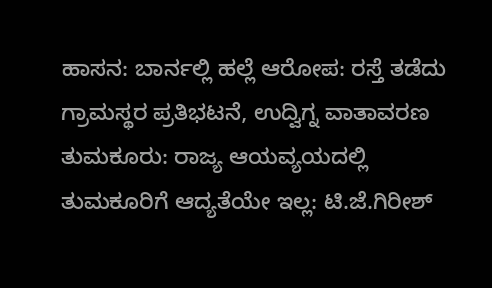ಹಾಸನ: ಬಾರ್ನಲ್ಲಿ ಹಲ್ಲೆ ಆರೋಪ: ರಸ್ತೆ ತಡೆದು ಗ್ರಾಮಸ್ಥರ ಪ್ರತಿಭಟನೆ, ಉದ್ವಿಗ್ನ ವಾತಾವರಣ
ತುಮಕೂರು: ರಾಜ್ಯ ಆಯವ್ಯಯದಲ್ಲಿ ತುಮಕೂರಿಗೆ ಆದ್ಯತೆಯೇ ಇಲ್ಲ: ಟಿ.ಜೆ.ಗಿರೀಶ್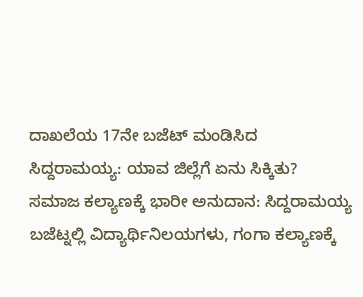ದಾಖಲೆಯ 17ನೇ ಬಜೆಟ್ ಮಂಡಿಸಿದ ಸಿದ್ದರಾಮಯ್ಯ: ಯಾವ ಜಿಲ್ಲೆಗೆ ಏನು ಸಿಕ್ಕಿತು?
ಸಮಾಜ ಕಲ್ಯಾಣಕ್ಕೆ ಭಾರೀ ಅನುದಾನ: ಸಿದ್ದರಾಮಯ್ಯ ಬಜೆಟ್ನಲ್ಲಿ ವಿದ್ಯಾರ್ಥಿನಿಲಯಗಳು, ಗಂಗಾ ಕಲ್ಯಾಣಕ್ಕೆ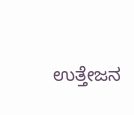ಉತ್ತೇಜನ